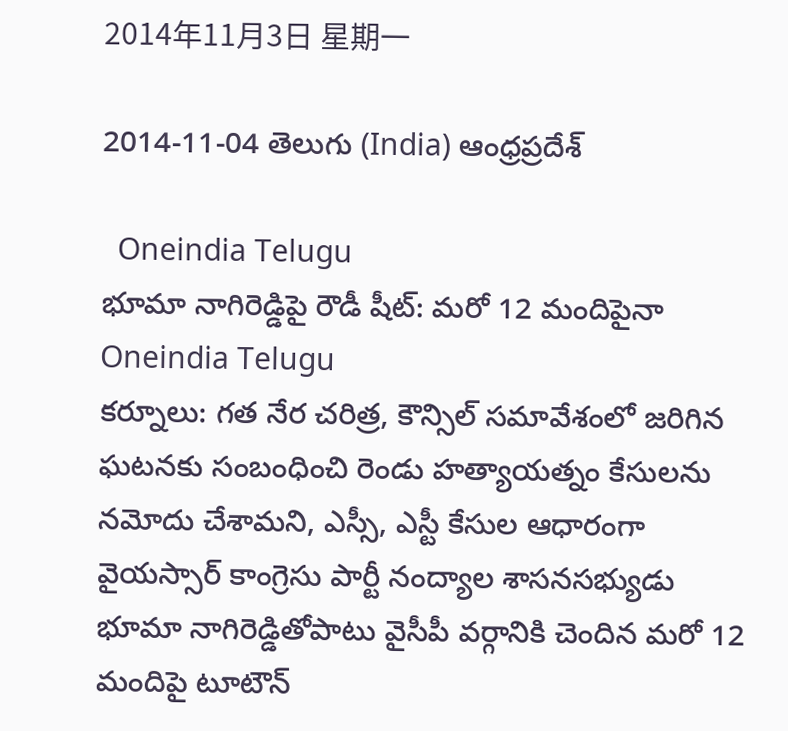2014年11月3日 星期一

2014-11-04 తెలుగు (India) ఆంధ్రప్రదేశ్

  Oneindia Telugu
భూమా నాగిరెడ్డిపై రౌడీ షీట్: మరో 12 మందిపైనా  Oneindia Telugu
కర్నూలు: గత నేర చరిత్ర, కౌన్సిల్‌ సమావేశంలో జరిగిన ఘటనకు సంబంధించి రెండు హత్యాయత్నం కేసులను నమోదు చేశామని, ఎస్సీ, ఎస్టీ కేసుల ఆధారంగా వైయస్సార్ కాంగ్రెసు పార్టీ నంద్యాల శాసనసభ్యుడు భూమా నాగిరెడ్డితోపాటు వైసీపీ వర్గానికి చెందిన మరో 12 మందిపై టూటౌన్‌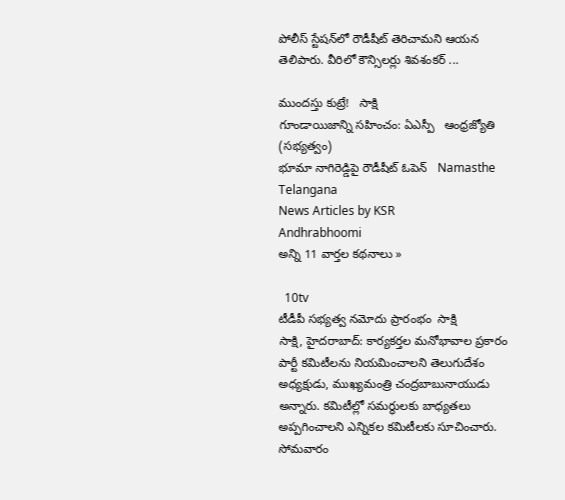పోలీస్‌ స్టేషన్‌లో రౌడీషీట్‌ తెరిచామని ఆయన తెలిపారు. వీరిలో కౌన్సిలర్లు శివశంకర్‌ ...

ముందస్తు కుట్రే!   సాక్షి
గూండాయిజాన్ని సహించం: ఏఎస్పీ   ఆంధ్రజ్యోతి (సభ్యత్వం)
భూమా నాగిరెడ్డిపై రౌడీషీట్ ఓపెన్   Namasthe Telangana
News Articles by KSR
Andhrabhoomi
అన్ని 11 వార్తల కథనాలు »

  10tv
టీడీపీ సభ్యత్వ నమోదు ప్రారంభం  సాక్షి
సాక్షి, హైదరాబాద్: కార్యకర్తల మనోభావాల ప్రకారం పార్టీ కమిటీలను నియమించాలని తెలుగుదేశం అధ్యక్షుడు, ముఖ్యమంత్రి చంద్రబాబునాయుడు అన్నారు. కమిటీల్లో సమర్థులకు బాధ్యతలు అప్పగించాలని ఎన్నికల కమిటీలకు సూచించారు. సోమవారం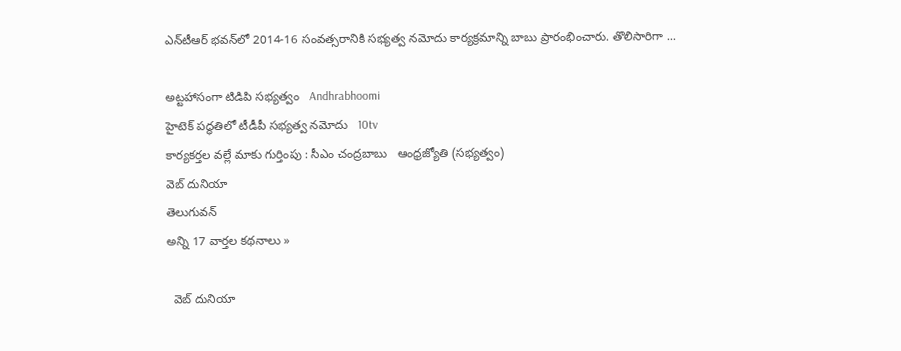ఎన్‌టీఆర్ భవన్‌లో 2014-16 సంవత్సరానికి సభ్యత్వ నమోదు కార్యక్రమాన్ని బాబు ప్రారంభించారు. తొలిసారిగా ...

అట్టహాసంగా టిడిపి సభ్యత్వం   Andhrabhoomi
హైటెక్‌ పద్ధతిలో టీడీపీ సభ్యత్వ నమోదు   10tv
కార్యకర్తల వల్లే మాకు గుర్తింపు : సీఎం చంద్రబాబు   ఆంధ్రజ్యోతి (సభ్యత్వం)
వెబ్ దునియా
తెలుగువన్
అన్ని 17 వార్తల కథనాలు »

  వెబ్ దునియా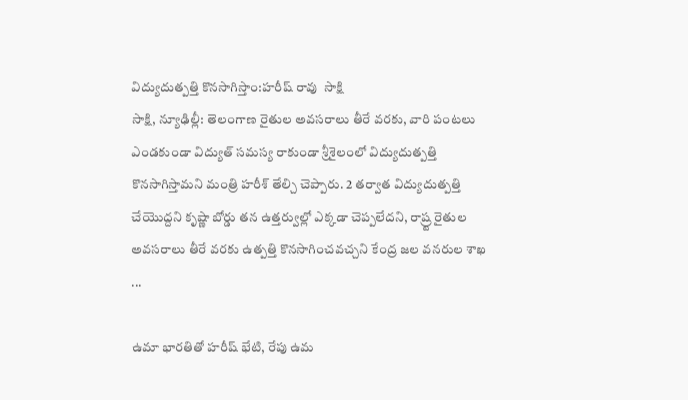విద్యుదుత్పత్తి కొనసాగిస్తాం:హరీష్ రావు  సాక్షి
సాక్షి, న్యూఢిల్లీ: తెలంగాణ రైతుల అవసరాలు తీరే వరకు, వారి పంటలు ఎండకుండా విద్యుత్ సమస్య రాకుండా శ్రీశైలంలో విద్యుదుత్పత్తి కొనసాగిస్తామని మంత్రి హరీశ్ తేల్చి చెప్పారు. 2 తర్వాత విద్యుదుత్పత్తి చేయొద్దని కృష్ణా బోర్డు తన ఉత్తర్వుల్లో ఎక్కడా చెప్పలేదని, రాష్ర్ట రైతుల అవసరాలు తీరే వరకు ఉత్పత్తి కొనసాగించవచ్చని కేంద్ర జల వనరుల శాఖ ...

ఉమా భారతితో హరీష్‌ భేటి, రేపు ఉమ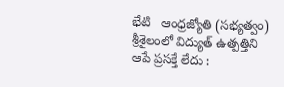భేటి   ఆంధ్రజ్యోతి (సభ్యత్వం)
శ్రీశైలంలో విద్యుత్ ఉత్పత్తిని ఆపే ప్రసక్తే లేదు :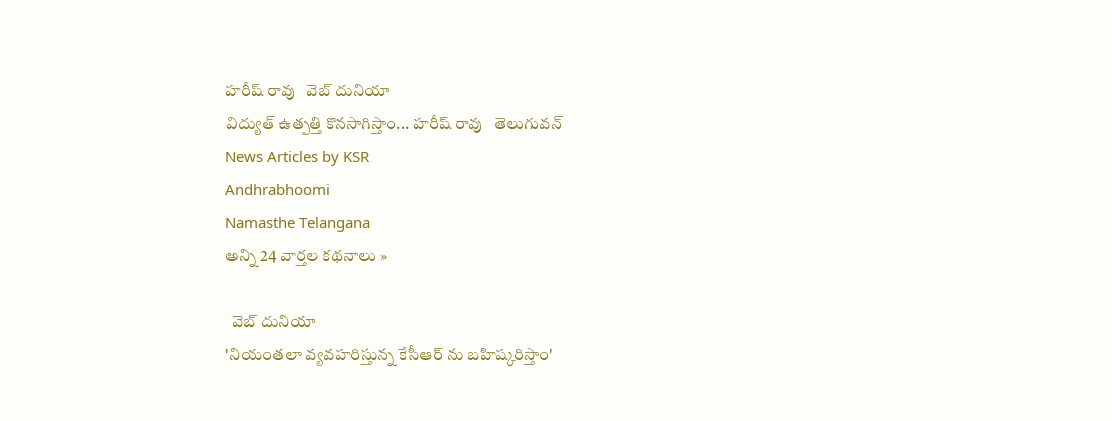హరీష్ రావు   వెబ్ దునియా
విద్యుత్ ఉత్పత్తి కొనసాగిస్తాం... హరీష్ రావు   తెలుగువన్
News Articles by KSR
Andhrabhoomi
Namasthe Telangana
అన్ని 24 వార్తల కథనాలు »

  వెబ్ దునియా
'నియంతలా వ్యవహరిస్తున్న కేసీఆర్ ను బహిష్కరిస్తాం'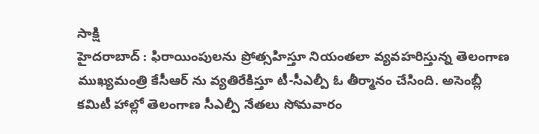సాక్షి
హైదరాబాద్ : ఫిరాయింపులను ప్రోత్సహిస్తూ నియంతలా వ్యవహరిస్తున్న తెలంగాణ ముఖ్యమంత్రి కేసీఆర్ ను వ్యతిరేకిస్తూ టీ-సీఎల్పీ ఓ తీర్మానం చేసింది. అసెంబ్లీ కమిటీ హాల్లో తెలంగాణ సీఎల్పీ నేతలు సోమవారం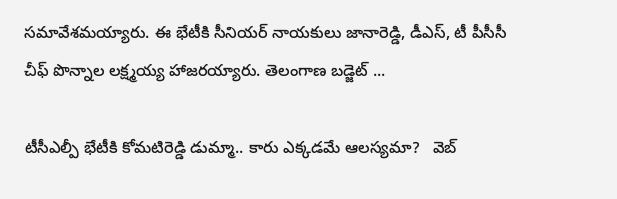సమావేశమయ్యారు. ఈ భేటీకి సీనియర్ నాయకులు జానారెడ్డి, డీఎస్, టీ పీసీసీ చీఫ్ పొన్నాల లక్ష్మయ్య హాజరయ్యారు. తెలంగాణ బడ్జెట్ ...

టీసీఎల్పీ భేటీకి కోమటిరెడ్డి డుమ్మా.. కారు ఎక్కడమే ఆలస్యమా?   వెబ్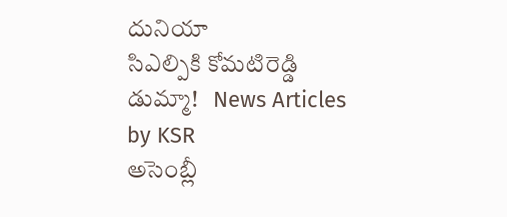దునియా
సిఎల్పికి కోమటిరెడ్డి డుమ్మా!   News Articles by KSR
అసెంబ్లీ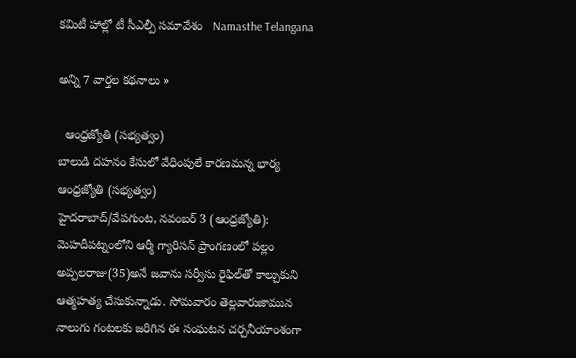కమిటీ హాల్లో టీ సీఎల్పీ సమావేశం   Namasthe Telangana

అన్ని 7 వార్తల కథనాలు »

  ఆంధ్రజ్యోతి (సభ్యత్వం)
బాలుడి దహనం కేసులో వేధింపులే కారణమన్న భార్య  ఆంధ్రజ్యోతి (సభ్యత్వం)
హైదరాబాద్‌/వేపగుంట, నవంబర్‌ 3 (ఆంధ్రజ్యోతి): మెహదీపట్నంలోని ఆర్మీ గ్యారిసన్‌ ప్రాంగణంలో పల్లం అప్పలరాజు(35)అనే జవాను సర్వీసు రైఫిల్‌తో కాల్చుకుని ఆత్మహత్య చేసుకున్నాడు. సోమవారం తెల్లవారుజామున నాలుగు గంటలకు జరిగిన ఈ సంఘటన చర్చనీయాంశంగా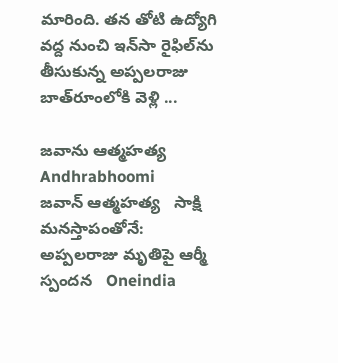మారింది. తన తోటి ఉద్యోగి వద్ద నుంచి ఇన్‌సా రైఫిల్‌ను తీసుకున్న అప్పలరాజు బాత్‌రూంలోకి వెళ్లి ...

జవాను ఆత్మహత్య   Andhrabhoomi
జవాన్ ఆత్మహత్య   సాక్షి
మనస్తాపంతోనే: అప్పలరాజు మృతిపై ఆర్మీ స్పందన   Oneindia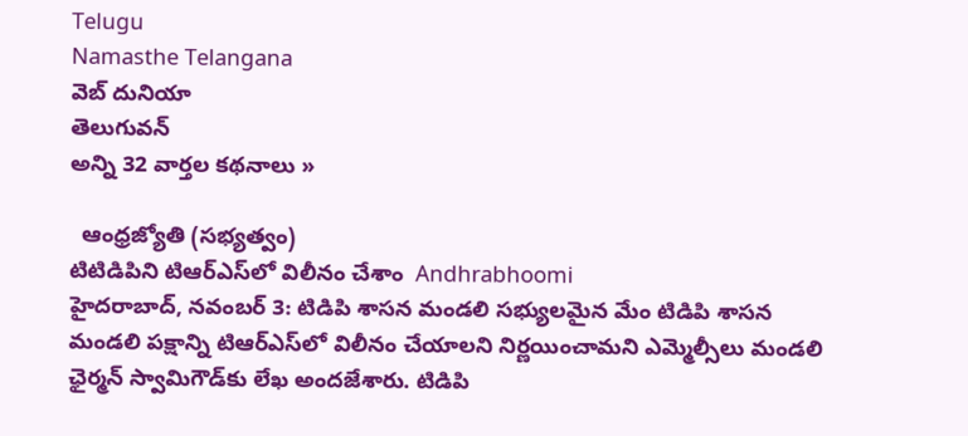Telugu
Namasthe Telangana
వెబ్ దునియా
తెలుగువన్
అన్ని 32 వార్తల కథనాలు »

  ఆంధ్రజ్యోతి (సభ్యత్వం)
టిటిడిపిని టిఆర్‌ఎస్‌లో విలీనం చేశాం  Andhrabhoomi
హైదరాబాద్, నవంబర్ 3: టిడిపి శాసన మండలి సభ్యులమైన మేం టిడిపి శాసన మండలి పక్షాన్ని టిఆర్‌ఎస్‌లో విలీనం చేయాలని నిర్ణయించామని ఎమ్మెల్సీలు మండలి ఛైర్మన్ స్వామిగౌడ్‌కు లేఖ అందజేశారు. టిడిపి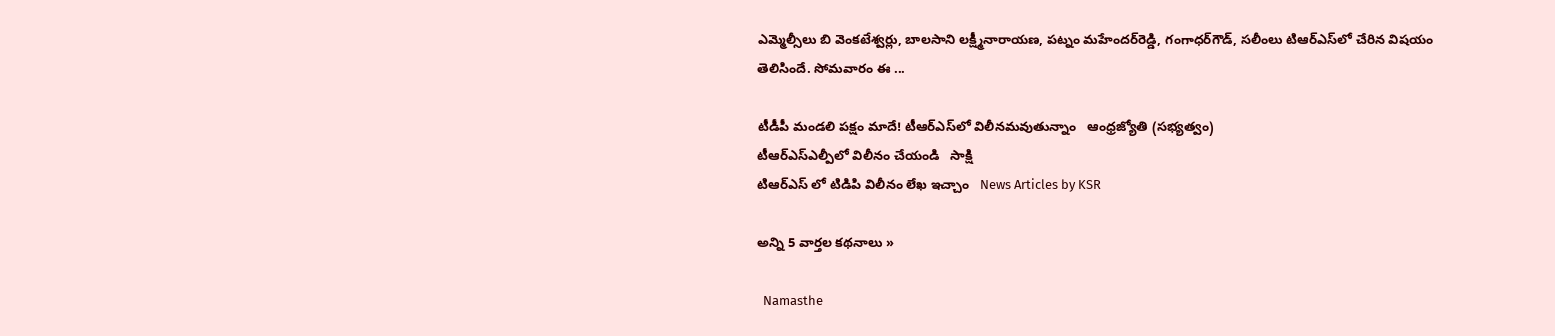ఎమ్మెల్సీలు బి వెంకటేశ్వర్లు, బాలసాని లక్ష్మీనారాయణ, పట్నం మహేందర్‌రెడ్డి, గంగాధర్‌గౌడ్, సలీంలు టిఆర్‌ఎస్‌లో చేరిన విషయం తెలిసిందే. సోమవారం ఈ ...

టీడీపీ మండలి పక్షం మాదే! టీఆర్‌ఎస్‌లో విలీనమవుతున్నాం   ఆంధ్రజ్యోతి (సభ్యత్వం)
టీఆర్‌ఎస్‌ఎల్పీలో విలీనం చేయండి   సాక్షి
టిఆర్ఎస్ లో టిడిపి విలీనం లేఖ ఇచ్చాం   News Articles by KSR

అన్ని 5 వార్తల కథనాలు »

  Namasthe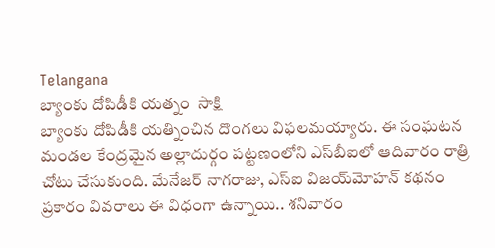Telangana
బ్యాంకు దోపిడీకి యత్నం  సాక్షి
బ్యాంకు దోపిడీకి యత్నించిన దొంగలు విఫలమయ్యారు. ఈ సంఘటన మండల కేంద్రమైన అల్లాదుర్గం పట్టణంలోని ఎస్‌బీఐలో ఆదివారం రాత్రి చోటు చేసుకుంది. మేనేజర్ నాగరాజు, ఎస్‌ఐ విజయ్‌మోహన్ కథనం ప్రకారం వివరాలు ఈ విధంగా ఉన్నాయి.. శనివారం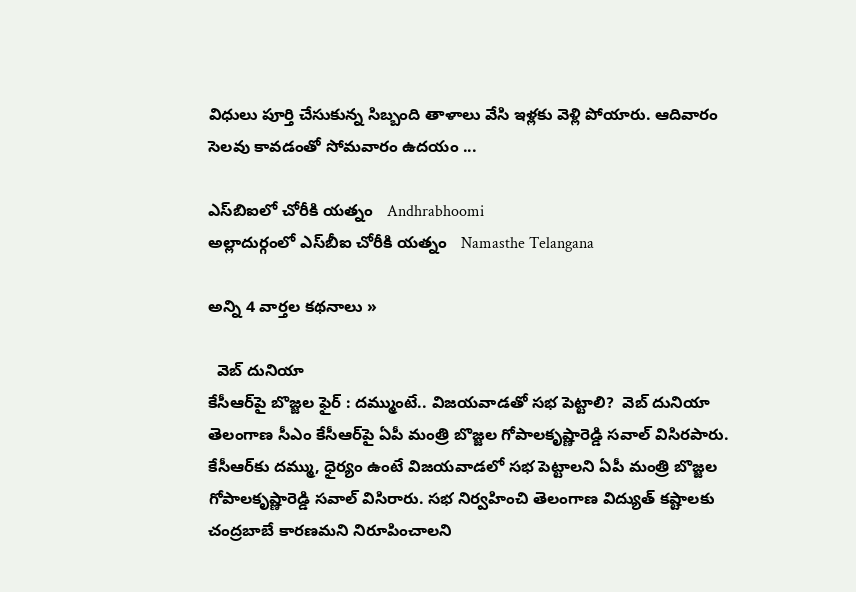విధులు పూర్తి చేసుకున్న సిబ్బంది తాళాలు వేసి ఇళ్లకు వెళ్లి పోయారు. ఆదివారం సెలవు కావడంతో సోమవారం ఉదయం ...

ఎస్‌బిఐలో చోరీకి యత్నం   Andhrabhoomi
అల్లాదుర్గంలో ఎస్‌బీఐ చోరీకి యత్నం   Namasthe Telangana

అన్ని 4 వార్తల కథనాలు »

  వెబ్ దునియా
కేసీఆర్‌పై బొజ్జల ఫైర్ : దమ్ముంటే.. విజయవాడతో సభ పెట్టాలి?  వెబ్ దునియా
తెలంగాణ సీఎం కేసీఆర్‌పై ఏపీ మంత్రి బొజ్జల గోపాలకృష్ణారెడ్డి సవాల్ విసిరపారు. కేసీఆర్‌కు దమ్ము, ధైర్యం ఉంటే విజయవాడలో సభ పెట్టాలని ఏపీ మంత్రి బొజ్జల గోపాలకృష్ణారెడ్డి సవాల్ విసిరారు. సభ నిర్వహించి తెలంగాణ విద్యుత్ కష్టాలకు చంద్రబాబే కారణమని నిరూపించాలని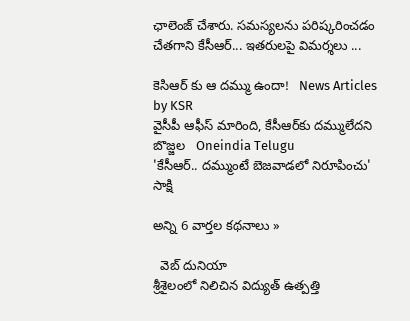ఛాలెంజ్ చేశారు. సమస్యలను పరిష్కరించడం చేతగాని కేసీఆర్... ఇతరులపై విమర్శలు ...

కెసిఆర్ కు ఆ దమ్ము ఉందా!   News Articles by KSR
వైసీపీ ఆఫీస్ మారింది, కేసీఆర్‌కు దమ్ములేదని బొజ్జల   Oneindia Telugu
'కేసీఆర్.. దమ్ముంటే బెజవాడలో నిరూపించు'   సాక్షి

అన్ని 6 వార్తల కథనాలు »

  వెబ్ దునియా
శ్రీశైలంలో నిలిచిన విద్యుత్‌ ఉత్పత్తి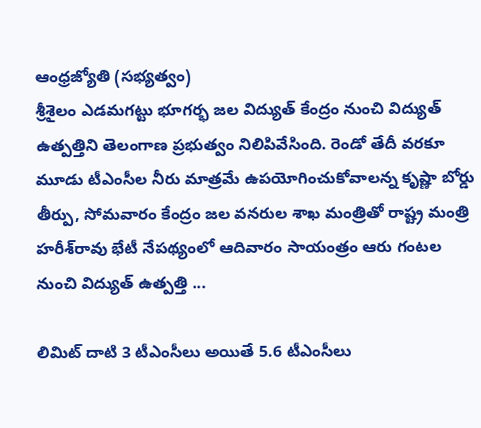ఆంధ్రజ్యోతి (సభ్యత్వం)
శ్రీశైలం ఎడమగట్టు భూగర్భ జల విద్యుత్‌ కేంద్రం నుంచి విద్యుత్‌ ఉత్పత్తిని తెలంగాణ ప్రభుత్వం నిలిపివేసింది. రెండో తేదీ వరకూ మూడు టీఎంసీల నీరు మాత్రమే ఉపయోగించుకోవాలన్న కృష్ణా బోర్డు తీర్పు, సోమవారం కేంద్రం జల వనరుల శాఖ మంత్రితో రాష్ట్ర మంత్రి హరీశ్‌రావు భేటీ నేపథ్యంలో ఆదివారం సాయంత్రం ఆరు గంటల నుంచి విద్యుత్‌ ఉత్పత్తి ...

లిమిట్ దాటి 3 టీఎంసీలు అయితే 5.6 టీఎంసీలు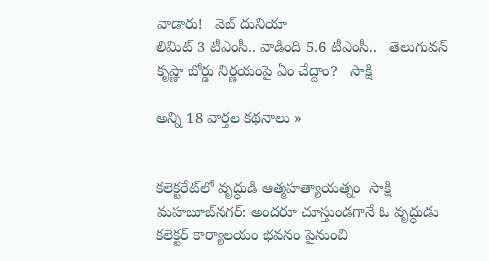వాడారు!   వెబ్ దునియా
లిమిట్ 3 టీఎంసీ.. వాడింది 5.6 టీఎంసీ..   తెలుగువన్
కృష్ణా బోర్డు నిర్ణయంపై ఏం చేద్దాం?   సాక్షి

అన్ని 18 వార్తల కథనాలు »


కలెక్టరేట్‌లో వృద్ధుడి ఆత్మహత్యాయత్నం  సాక్షి
మహబూబ్‌నగర్: అందరూ చూస్తుండగానే ఓ వృద్ధుడు కలెక్టర్ కార్యాలయం భవనం పైనుంచి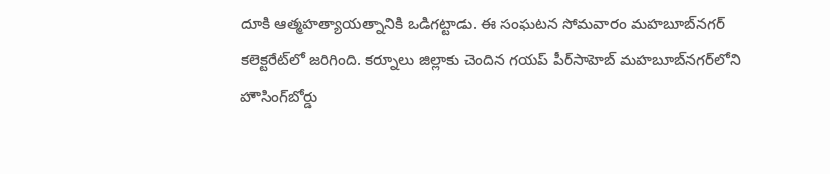దూకి ఆత్మహత్యాయత్నానికి ఒడిగట్టాడు. ఈ సంఘటన సోమవారం మహబూబ్‌నగర్ కలెక్టరేట్‌లో జరిగింది. కర్నూలు జిల్లాకు చెందిన గయప్ పీర్‌సాహెబ్ మహబూబ్‌నగర్‌లోని హౌసింగ్‌బోర్డు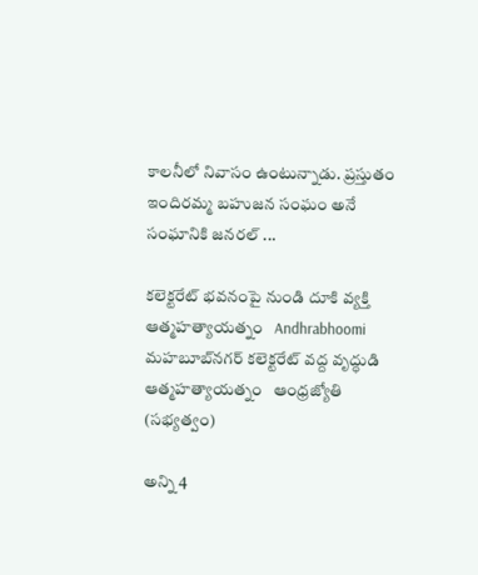కాలనీలో నివాసం ఉంటున్నాడు. ప్రస్తుతం ఇందిరమ్మ బహుజన సంఘం అనే సంఘానికి జనరల్ ...

కలెక్టరేట్ భవనంపై నుండి దూకి వ్యక్తి ఆత్మహత్యాయత్నం   Andhrabhoomi
మహబూబ్‌నగర్‌ కలెక్టరేట్‌ వద్ద వృద్ధుడి ఆత్మహత్యాయత్నం   ఆంధ్రజ్యోతి (సభ్యత్వం)

అన్ని 4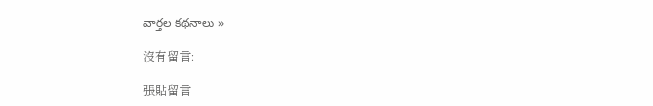వార్తల కథనాలు »

沒有留言:

張貼留言